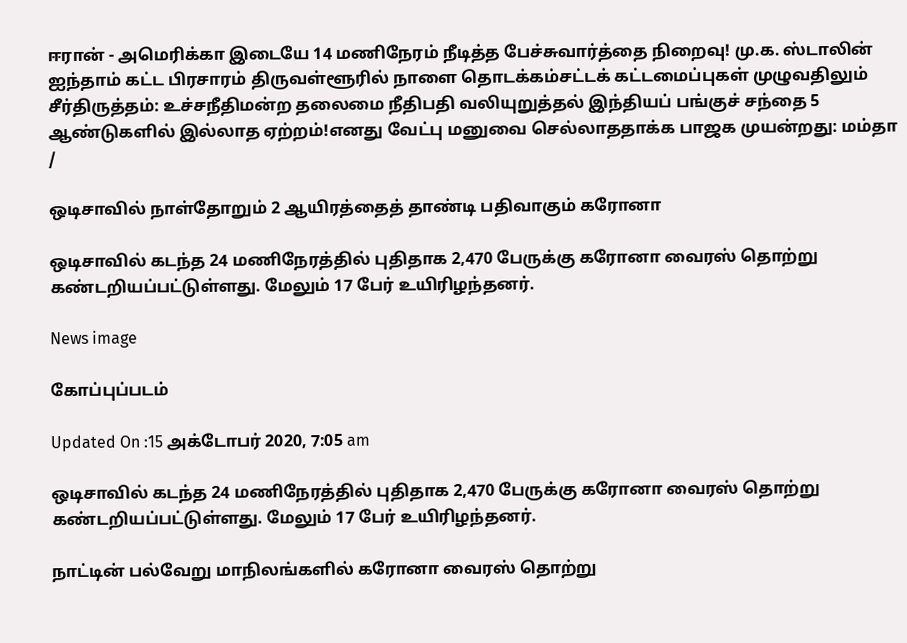ஈரான் - அமெரிக்கா இடையே 14 மணிநேரம் நீடித்த பேச்சுவார்த்தை நிறைவு! மு.க. ஸ்டாலின் ஐந்தாம் கட்ட பிரசாரம் திருவள்ளூரில் நாளை தொடக்கம்சட்டக் கட்டமைப்புகள் முழுவதிலும் சீர்திருத்தம்: உச்சநீதிமன்ற தலைமை நீதிபதி வலியுறுத்தல் இந்தியப் பங்குச் சந்தை 5 ஆண்டுகளில் இல்லாத ஏற்றம்!எனது வேட்பு மனுவை செல்லாததாக்க பாஜக முயன்றது: மம்தா
/

ஒடிசாவில் நாள்தோறும் 2 ஆயிரத்தைத் தாண்டி பதிவாகும் கரோனா

ஒடிசாவில் கடந்த 24 மணிநேரத்தில் புதிதாக 2,470 பேருக்கு கரோனா வைரஸ் தொற்று கண்டறியப்பட்டுள்ளது. மேலும் 17 பேர் உயிரிழந்தனர்.

News image

கோப்புப்படம்

Updated On :15 அக்டோபர் 2020, 7:05 am

ஒடிசாவில் கடந்த 24 மணிநேரத்தில் புதிதாக 2,470 பேருக்கு கரோனா வைரஸ் தொற்று கண்டறியப்பட்டுள்ளது. மேலும் 17 பேர் உயிரிழந்தனர்.

நாட்டின் பல்வேறு மாநிலங்களில் கரோனா வைரஸ் தொற்று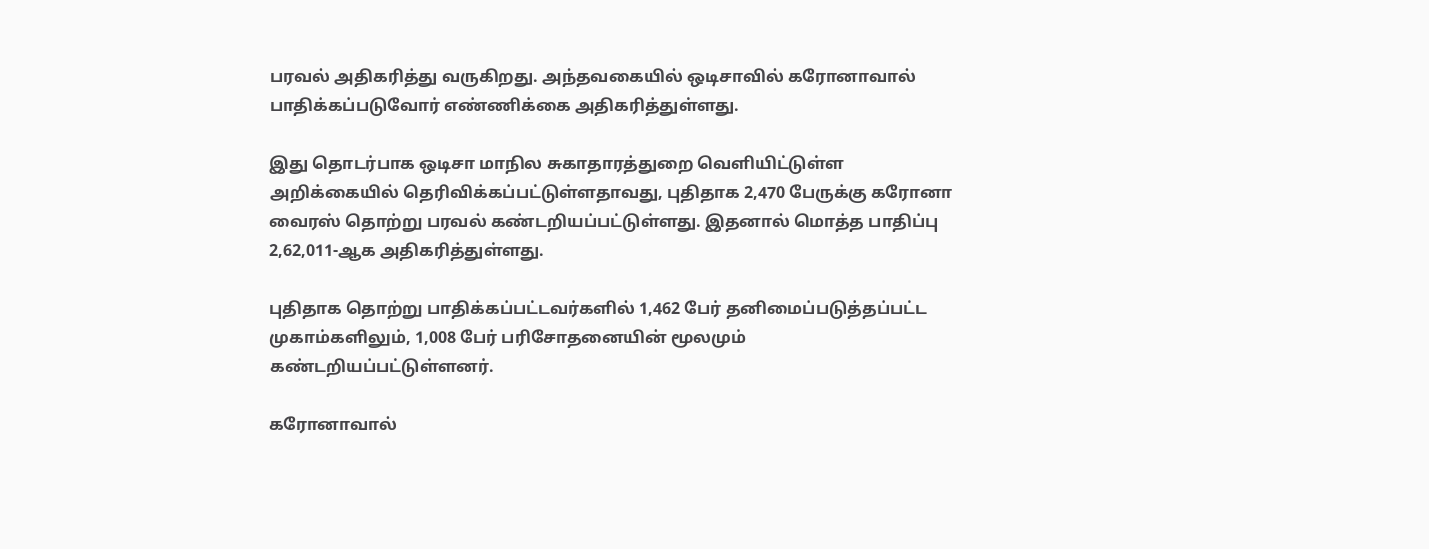பரவல் அதிகரித்து வருகிறது. அந்தவகையில் ஒடிசாவில் கரோனாவால் பாதிக்கப்படுவோர் எண்ணிக்கை அதிகரித்துள்ளது.

இது தொடர்பாக ஒடிசா மாநில சுகாதாரத்துறை வெளியிட்டுள்ள அறிக்கையில் தெரிவிக்கப்பட்டுள்ளதாவது, புதிதாக 2,470 பேருக்கு கரோனா வைரஸ் தொற்று பரவல் கண்டறியப்பட்டுள்ளது. இதனால் மொத்த பாதிப்பு 2,62,011-ஆக அதிகரித்துள்ளது.

புதிதாக தொற்று பாதிக்கப்பட்டவர்களில் 1,462 பேர் தனிமைப்படுத்தப்பட்ட முகாம்களிலும், 1,008 பேர் பரிசோதனையின் மூலமும் கண்டறியப்பட்டுள்ளனர்.

கரோனாவால்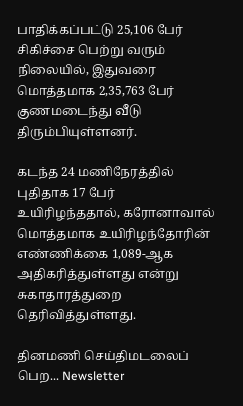பாதிக்கப்பட்டு 25,106 பேர் சிகிச்சை பெற்று வரும் நிலையில், இதுவரை மொத்தமாக 2,35,763 பேர் குணமடைந்து வீடு திரும்பியுள்ளனர்.

கடந்த 24 மணிநேரத்தில் புதிதாக 17 பேர் உயிரிழந்ததால், கரோனாவால் மொத்தமாக உயிரிழந்தோரின் எண்ணிக்கை 1,089-ஆக அதிகரித்துள்ளது என்று சுகாதாரத்துறை தெரிவித்துள்ளது.

தினமணி செய்திமடலைப் பெற... Newsletter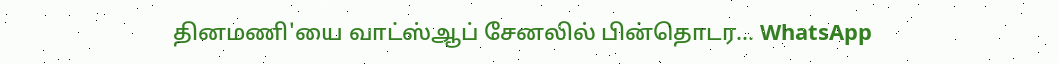தினமணி'யை வாட்ஸ்ஆப் சேனலில் பின்தொடர... WhatsApp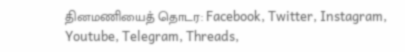தினமணியைத் தொடர: Facebook, Twitter, Instagram, Youtube, Telegram, Threads,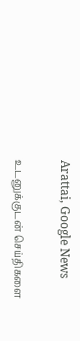Arattai, Google News

உடனுக்குடன் செய்திகளை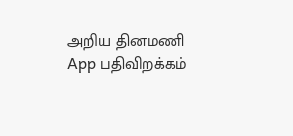அறிய தினமணி App பதிவிறக்கம்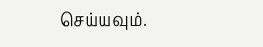செய்யவும்.